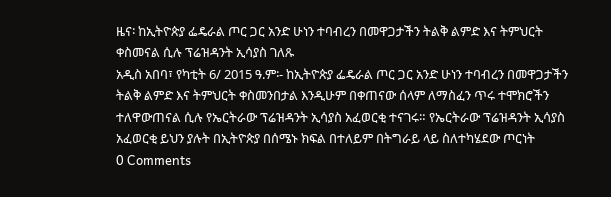ዜና፡ ከኢትዮጵያ ፌዴራል ጦር ጋር አንድ ሁነን ተባብረን በመዋጋታችን ትልቅ ልምድ እና ትምህርት ቀስመናል ሲሉ ፕሬዝዳንት ኢሳያስ ገለጹ
አዲስ አበባ፣ የካቲት 6/ 2015 ዓ.ም፡- ከኢትዮጵያ ፌዴራል ጦር ጋር አንድ ሁነን ተባብረን በመዋጋታችን ትልቅ ልምድ እና ትምህርት ቀስመንበታል እንዲሁም በቀጠናው ሰላም ለማስፈን ጥሩ ተሞክሮችን ተለዋውጠናል ሲሉ የኤርትራው ፕሬዝዳንት ኢሳያስ አፈወርቂ ተናገሩ። የኤርትራው ፕሬዝዳንት ኢሳያስ አፈወርቂ ይህን ያሉት በኢትዮጵያ በሰሜኑ ክፍል በተለይም በትግራይ ላይ ስለተካሄደው ጦርነት
0 Comments